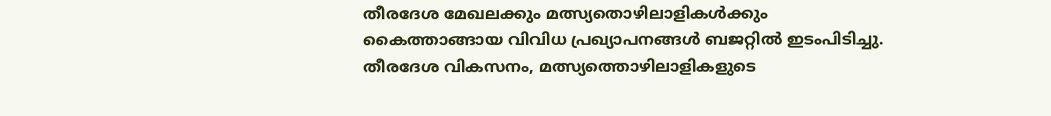തീരദേശ മേഖലക്കും മത്സ്യതൊഴിലാളികൾക്കും കൈത്താങ്ങായ വിവിധ പ്രഖ്യാപനങ്ങൾ ബജറ്റിൽ ഇടംപിടിച്ചു. തീരദേശ വികസനം, മത്സ്യത്തൊഴിലാളികളുടെ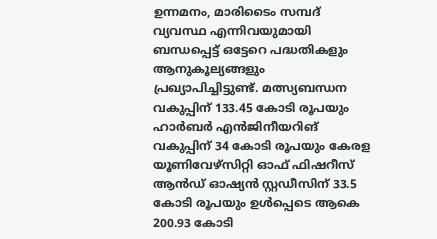ഉന്നമനം, മാരിടൈം സമ്പദ് വ്യവസ്ഥ എന്നിവയുമായി ബന്ധപ്പെട്ട് ഒട്ടേറെ പദ്ധതികളും ആനുകൂല്യങ്ങളും പ്രഖ്യാപിച്ചിട്ടുണ്ട്. മത്സ്യബന്ധന വകുപ്പിന് 133.45 കോടി രൂപയും ഹാർബർ എൻജിനീയറിങ് വകുപ്പിന് 34 കോടി രൂപയും കേരള യൂണിവേഴ്സിറ്റി ഓഫ് ഫിഷറീസ് ആൻഡ് ഓഷ്യൻ സ്റ്റഡീസിന് 33.5 കോടി രൂപയും ഉൾപ്പെടെ ആകെ 200.93 കോടി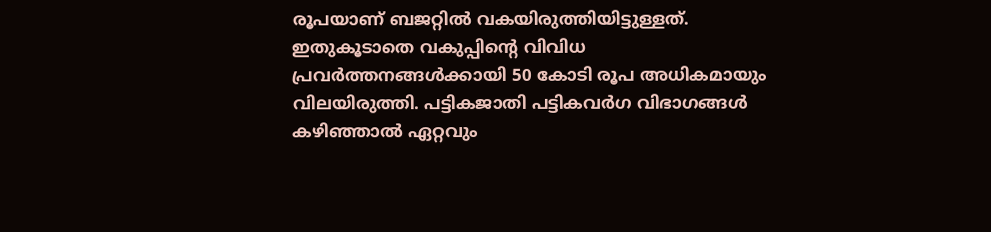രൂപയാണ് ബജറ്റിൽ വകയിരുത്തിയിട്ടുള്ളത്. ഇതുകൂടാതെ വകുപ്പിന്റെ വിവിധ പ്രവർത്തനങ്ങൾക്കായി 50 കോടി രൂപ അധികമായും വിലയിരുത്തി. പട്ടികജാതി പട്ടികവർഗ വിഭാഗങ്ങൾ കഴിഞ്ഞാൽ ഏറ്റവും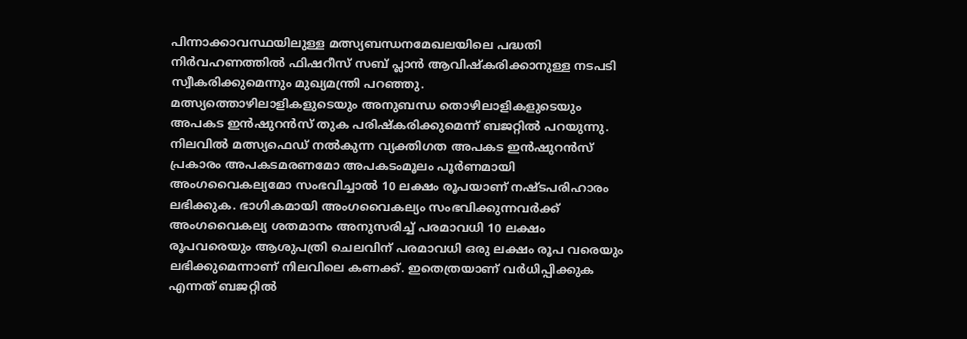പിന്നാക്കാവസ്ഥയിലുള്ള മത്സ്യബന്ധനമേഖലയിലെ പദ്ധതി നിർവഹണത്തിൽ ഫിഷറീസ് സബ് പ്ലാൻ ആവിഷ്കരിക്കാനുള്ള നടപടി സ്വീകരിക്കുമെന്നും മുഖ്യമന്ത്രി പറഞ്ഞു.
മത്സ്യത്തൊഴിലാളികളുടെയും അനുബന്ധ തൊഴിലാളികളുടെയും അപകട ഇൻഷുറൻസ് തുക പരിഷ്കരിക്കുമെന്ന് ബജറ്റിൽ പറയുന്നു. നിലവിൽ മത്സ്യഫെഡ് നൽകുന്ന വ്യക്തിഗത അപകട ഇൻഷുറൻസ് പ്രകാരം അപകടമരണമോ അപകടംമൂലം പൂർണമായി അംഗവൈകല്യമോ സംഭവിച്ചാൽ 10 ലക്ഷം രൂപയാണ് നഷ്ടപരിഹാരം ലഭിക്കുക. ഭാഗികമായി അംഗവൈകല്യം സംഭവിക്കുന്നവർക്ക് അംഗവൈകല്യ ശതമാനം അനുസരിച്ച് പരമാവധി 10 ലക്ഷം രൂപവരെയും ആശുപത്രി ചെലവിന് പരമാവധി ഒരു ലക്ഷം രൂപ വരെയും ലഭിക്കുമെന്നാണ് നിലവിലെ കണക്ക്. ഇതെത്രയാണ് വർധിപ്പിക്കുക എന്നത് ബജറ്റിൽ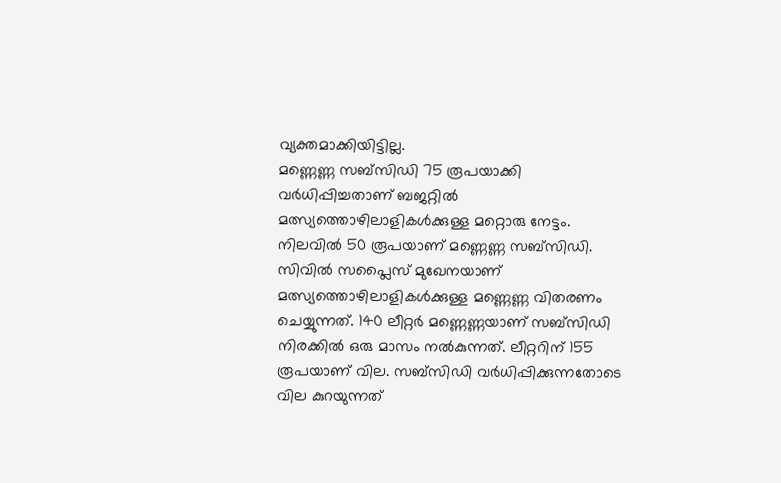വ്യക്തമാക്കിയിട്ടില്ല.
മണ്ണെണ്ണ സബ്സിഡി 75 രൂപയാക്കി വർധിപ്പിച്ചതാണ് ബജറ്റിൽ മത്സ്യത്തൊഴിലാളികൾക്കുള്ള മറ്റൊരു നേട്ടം. നിലവിൽ 50 രൂപയാണ് മണ്ണെണ്ണ സബ്സിഡി. സിവിൽ സപ്ലൈസ് മുഖേനയാണ് മത്സ്യത്തൊഴിലാളികൾക്കുള്ള മണ്ണെണ്ണ വിതരണം ചെയ്യുന്നത്. 140 ലീറ്റർ മണ്ണെണ്ണയാണ് സബ്സിഡി നിരക്കിൽ ഒരു മാസം നൽകുന്നത്. ലീറ്ററിന് 155 രൂപയാണ് വില. സബ്സിഡി വർധിപ്പിക്കുന്നതോടെ വില കുറയുന്നത്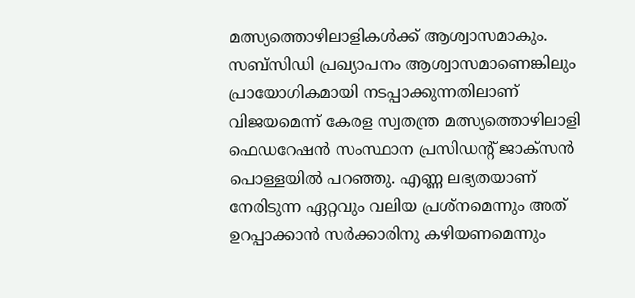മത്സ്യത്തൊഴിലാളികൾക്ക് ആശ്വാസമാകും. സബ്സിഡി പ്രഖ്യാപനം ആശ്വാസമാണെങ്കിലും പ്രായോഗികമായി നടപ്പാക്കുന്നതിലാണ് വിജയമെന്ന് കേരള സ്വതന്ത്ര മത്സ്യത്തൊഴിലാളി ഫെഡറേഷൻ സംസ്ഥാന പ്രസിഡന്റ് ജാക്സൻ പൊള്ളയിൽ പറഞ്ഞു. എണ്ണ ലഭ്യതയാണ് നേരിടുന്ന ഏറ്റവും വലിയ പ്രശ്നമെന്നും അത് ഉറപ്പാക്കാൻ സർക്കാരിനു കഴിയണമെന്നും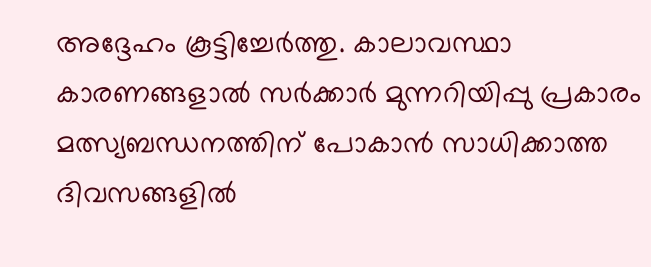അദ്ദേഹം കൂട്ടിച്ചേർത്തു. കാലാവസ്ഥാ കാരണങ്ങളാൽ സർക്കാർ മുന്നറിയിപ്പു പ്രകാരം മത്സ്യബന്ധനത്തിന് പോകാൻ സാധിക്കാത്ത ദിവസങ്ങളിൽ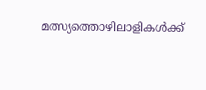മത്സ്യത്തൊഴിലാളികൾക്ക്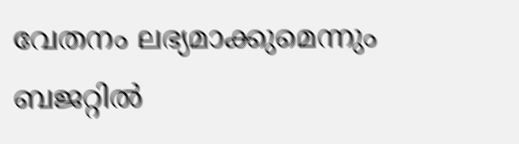വേതനം ലഭ്യമാക്കുമെന്നും ബജറ്റിൽ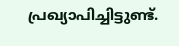പ്രഖ്യാപിച്ചിട്ടുണ്ട്.